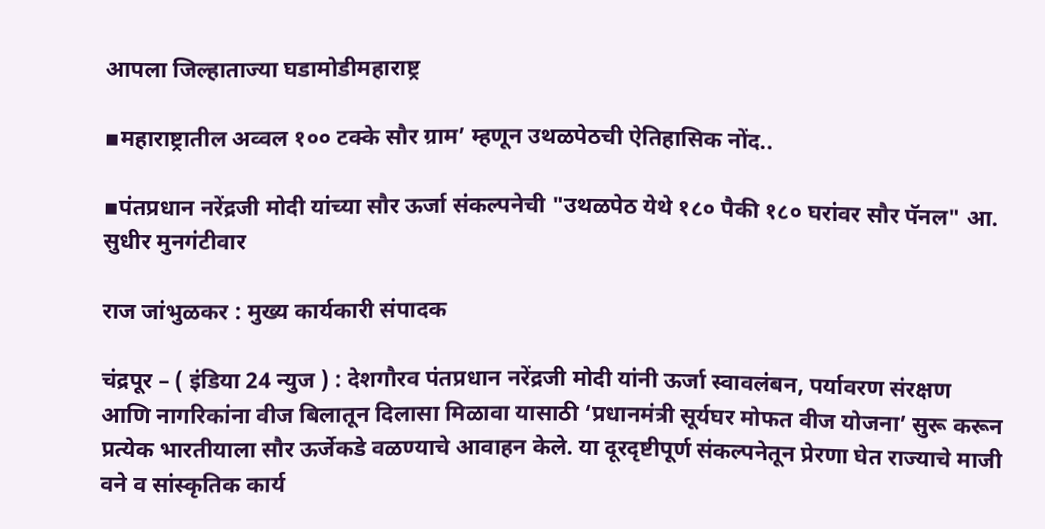आपला जिल्हाताज्या घडामोडीमहाराष्ट्र

▪महाराष्ट्रातील अव्वल १०० टक्के सौर ग्राम’ म्हणून उथळपेठची ऐतिहासिक नोंद..

▪पंतप्रधान नरेंद्रजी मोदी यांच्या सौर ऊर्जा संकल्पनेची "उथळपेठ येथे १८० पैकी १८० घरांवर सौर पॅनल" आ. सुधीर मुनगंटीवार

राज जांभुळकर : मुख्य कार्यकारी संपादक

चंद्रपूर – ( इंडिया 24 न्युज ) : देशगौरव पंतप्रधान नरेंद्रजी मोदी यांनी ऊर्जा स्वावलंबन, पर्यावरण संरक्षण आणि नागरिकांना वीज बिलातून दिलासा मिळावा यासाठी ‘प्रधानमंत्री सूर्यघर मोफत वीज योजना’ सुरू करून प्रत्येक भारतीयाला सौर ऊर्जेकडे वळण्याचे आवाहन केले. या दूरदृष्टीपूर्ण संकल्पनेतून प्रेरणा घेत राज्याचे माजी वने व सांस्कृतिक कार्य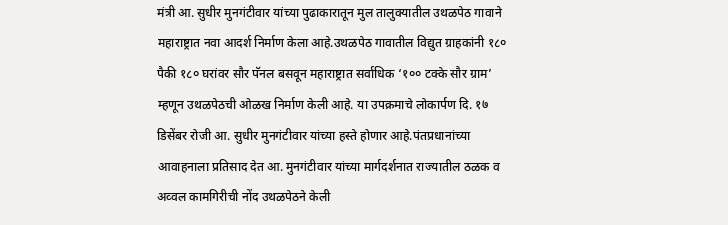मंत्री आ. सुधीर मुनगंटीवार यांच्या पुढाकारातून मुल तालुक्यातील उथळपेठ गावाने महाराष्ट्रात नवा आदर्श निर्माण केला आहे.उथळपेठ गावातील विद्युत ग्राहकांनी १८० पैकी १८० घरांवर सौर पॅनल बसवून महाराष्ट्रात सर्वाधिक ‘१०० टक्के सौर ग्राम’ म्हणून उथळपेठची ओळख निर्माण केली आहे. या उपक्रमाचे लोकार्पण दि. १७ डिसेंबर रोजी आ. सुधीर मुनगंटीवार यांच्या हस्ते होणार आहे.पंतप्रधानांच्या आवाहनाला प्रतिसाद देत आ. मुनगंटीवार यांच्या मार्गदर्शनात राज्यातील ठळक व अव्वल कामगिरीची नोंद उथळपेठने केली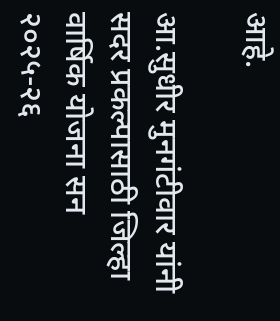आहे.

आ.सुधीर मुनगंटीवार यांनी सदर प्रकल्पासाठी जिल्हा वार्षिक योजना सन २०२५-२६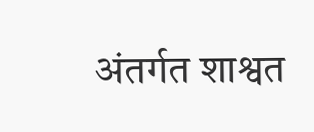अंतर्गत शाश्वत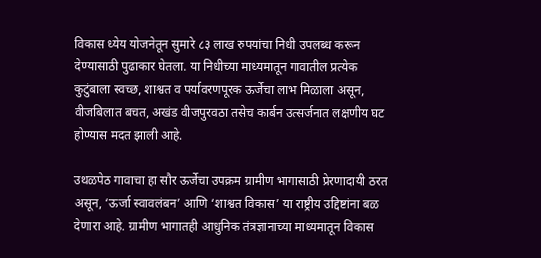विकास ध्येय योजनेतून सुमारे ८३ लाख रुपयांचा निधी उपलब्ध करून देण्यासाठी पुढाकार घेतला. या निधीच्या माध्यमातून गावातील प्रत्येक कुटुंबाला स्वच्छ, शाश्वत व पर्यावरणपूरक ऊर्जेचा लाभ मिळाला असून, वीजबिलात बचत, अखंड वीजपुरवठा तसेच कार्बन उत्सर्जनात लक्षणीय घट होण्यास मदत झाली आहे.

उथळपेठ गावाचा हा सौर ऊर्जेचा उपक्रम ग्रामीण भागासाठी प्रेरणादायी ठरत असून, ‘ऊर्जा स्वावलंबन’ आणि ‘शाश्वत विकास’ या राष्ट्रीय उद्दिष्टांना बळ देणारा आहे. ग्रामीण भागातही आधुनिक तंत्रज्ञानाच्या माध्यमातून विकास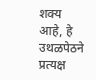शक्य आहे, हे उथळपेठने प्रत्यक्ष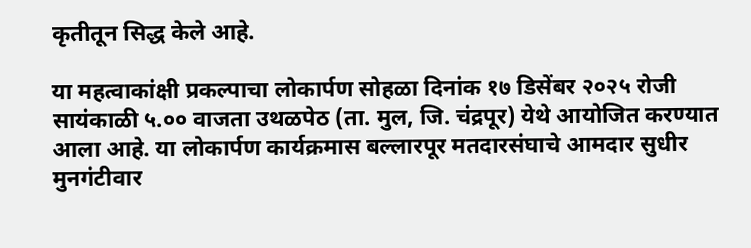कृतीतून सिद्ध केले आहे.

या महत्वाकांक्षी प्रकल्पाचा लोकार्पण सोहळा दिनांक १७ डिसेंबर २०२५ रोजी सायंकाळी ५.०० वाजता उथळपेठ (ता. मुल, जि. चंद्रपूर) येथे आयोजित करण्यात आला आहे. या लोकार्पण कार्यक्रमास बल्लारपूर मतदारसंघाचे आमदार सुधीर मुनगंटीवार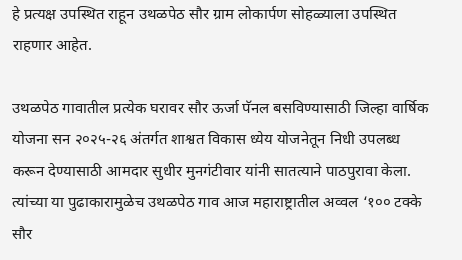हे प्रत्यक्ष उपस्थित राहून उथळपेठ सौर ग्राम लोकार्पण सोहळ्याला उपस्थित राहणार आहेत.

उथळपेठ गावातील प्रत्येक घरावर सौर ऊर्जा पॅनल बसविण्यासाठी जिल्हा वार्षिक योजना सन २०२५-२६ अंतर्गत शाश्वत विकास ध्येय योजनेतून निधी उपलब्ध करून देण्यासाठी आमदार सुधीर मुनगंटीवार यांनी सातत्याने पाठपुरावा केला. त्यांच्या या पुढाकारामुळेच उथळपेठ गाव आज महाराष्ट्रातील अव्वल ‘१०० टक्के सौर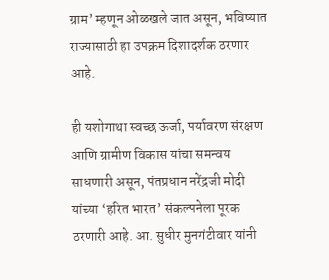ग्राम’ म्हणून ओळखले जात असून, भविष्यात राज्यासाठी हा उपक्रम दिशादर्शक ठरणार आहे.

ही यशोगाथा स्वच्छ ऊर्जा, पर्यावरण संरक्षण आणि ग्रामीण विकास यांचा समन्वय साधणारी असून, पंतप्रधान नरेंद्रजी मोदी यांच्या ‘हरित भारत’ संकल्पनेला पूरक ठरणारी आहे. आ. सुधीर मुनगंटीवार यांनी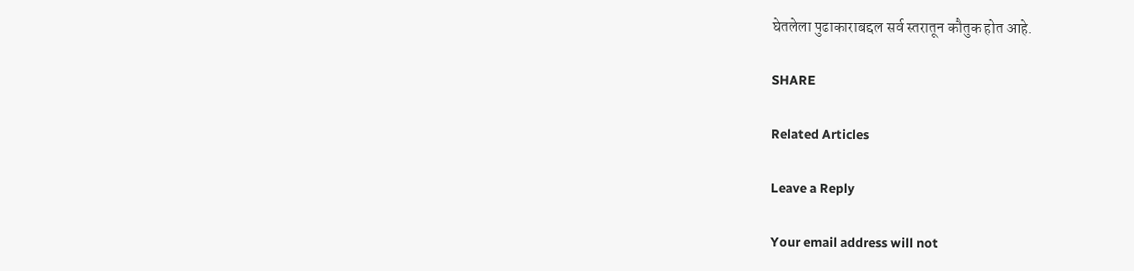घेतलेला पुढाकाराबद्दल सर्व स्तरातून कौतुक होत आहे.

SHARE

Related Articles

Leave a Reply

Your email address will not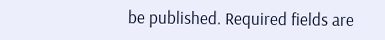be published. Required fields are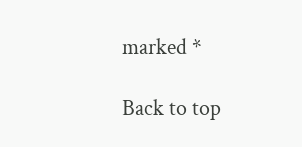marked *

Back to top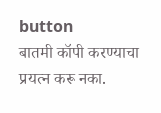button
बातमी कॉपी करण्याचा प्रयत्न करू नका.